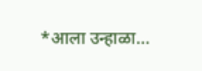*आला उन्हाळा…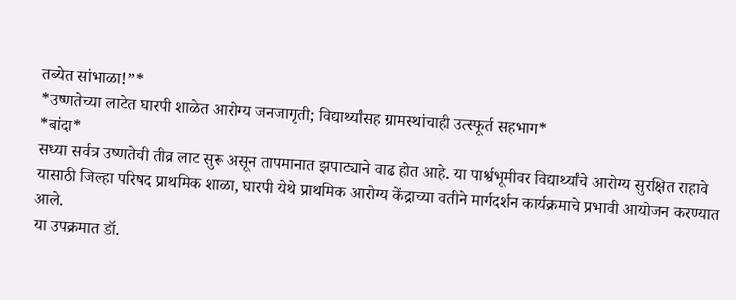तब्येत सांभाळा!”*
*उष्णतेच्या लाटेत घारपी शाळेत आरोग्य जनजागृती; विद्यार्थ्यांसह ग्रामस्थांचाही उत्स्फूर्त सहभाग*
*बांदा*
सध्या सर्वत्र उष्णतेची तीव्र लाट सुरू असून तापमानात झपाट्याने वाढ होत आहे. या पार्श्वभूमीवर विद्यार्थ्यांचे आरोग्य सुरक्षित राहावे यासाठी जिल्हा परिषद प्राथमिक शाळा, घारपी येथे प्राथमिक आरोग्य केंद्राच्या वतीने मार्गदर्शन कार्यक्रमाचे प्रभावी आयोजन करण्यात आले.
या उपक्रमात डॉ.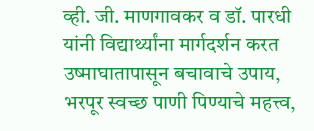व्ही. जी. माणगावकर व डॉ. पारधी यांनी विद्यार्थ्यांना मार्गदर्शन करत उष्माघातापासून बचावाचे उपाय, भरपूर स्वच्छ पाणी पिण्याचे महत्त्व,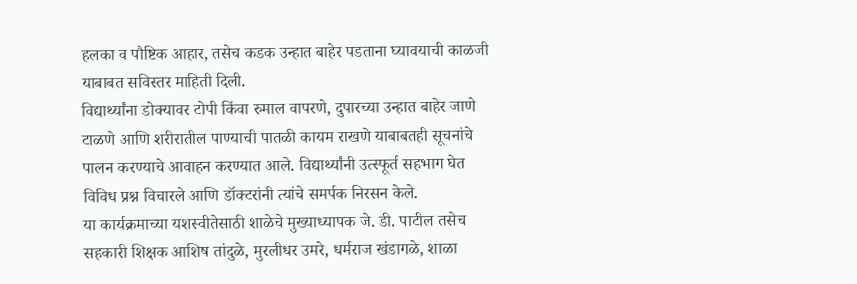हलका व पौष्टिक आहार, तसेच कडक उन्हात बाहेर पडताना घ्यावयाची काळजी याबाबत सविस्तर माहिती दिली.
विद्यार्थ्यांना डोक्यावर टोपी किंवा रुमाल वापरणे, दुपारच्या उन्हात बाहेर जाणे टाळणे आणि शरीरातील पाण्याची पातळी कायम राखणे याबाबतही सूचनांचे पालन करण्याचे आवाहन करण्यात आले. विद्यार्थ्यांनी उत्स्फूर्त सहभाग घेत विविध प्रश्न विचारले आणि डॉक्टरांनी त्यांचे समर्पक निरसन केले.
या कार्यक्रमाच्या यशस्वीतेसाठी शाळेचे मुख्याध्यापक जे. डी. पाटील तसेच सहकारी शिक्षक आशिष तांदुळे, मुरलीधर उमरे, धर्मराज खंडागळे, शाळा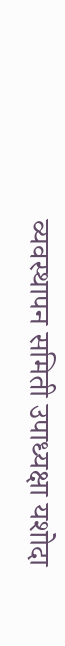व्यवस्थापन समिती उपाध्यक्षा यशोदा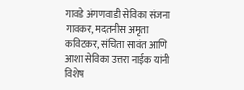गावडे अंगणवाडी सेविका संजना गावकर, मदतनीस अमृता कविटकर, संचिता सावंत आणि आशा सेविका उत्तरा नाईक यांनी विशेष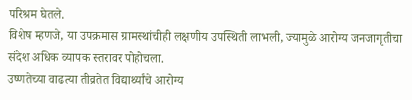परिश्रम घेतले.
विशेष म्हणजे, या उपक्रमास ग्रामस्थांचीही लक्षणीय उपस्थिती लाभली, ज्यामुळे आरोग्य जनजागृतीचा संदेश अधिक व्यापक स्तरावर पोहोचला.
उष्णतेच्या वाढत्या तीव्रतेत विद्यार्थ्यांचे आरोग्य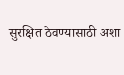सुरक्षित ठेवण्यासाठी अशा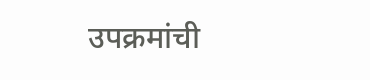उपक्रमांची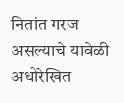नितांत गरज असल्याचे यावेळी अधोरेखित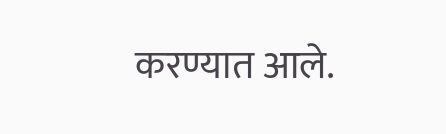करण्यात आले.